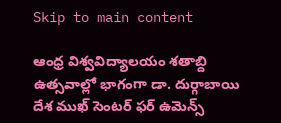Skip to main content

ఆంధ్ర విశ్వవిద్యాలయం శతాబ్ది ఉత్సవాల్లో భాగంగా డా. దుర్గాబాయి దేశ ముఖ్ సెంటర్ ఫర్ ఉమెన్స్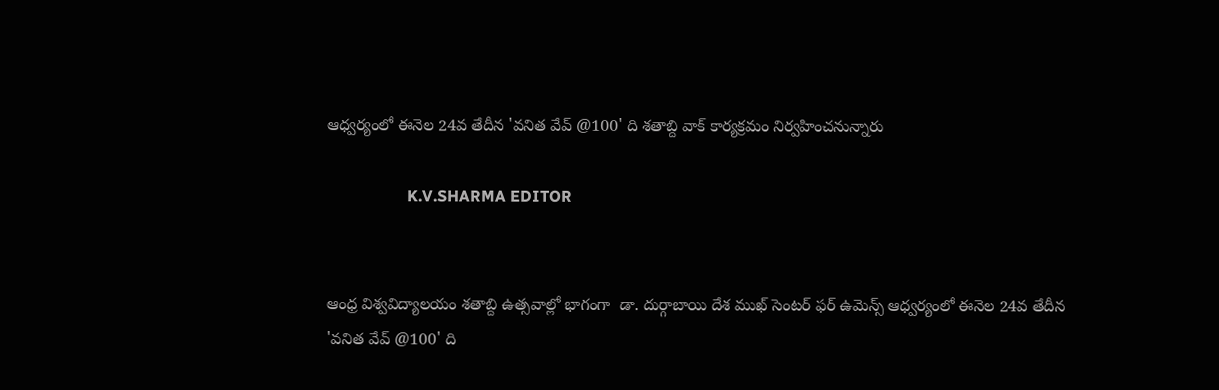ఆధ్వర్యంలో ఈనెల 24వ తేదీన 'వనిత వేవ్ @100' ది శతాబ్ది వాక్ కార్యక్రమం నిర్వహించనున్నారు

                    K.V.SHARMA EDITOR


ఆంధ్ర విశ్వవిద్యాలయం శతాబ్ది ఉత్సవాల్లో భాగంగా  డా. దుర్గాబాయి దేశ ముఖ్ సెంటర్ ఫర్ ఉమెన్స్ ఆధ్వర్యంలో ఈనెల 24వ తేదీన 'వనిత వేవ్ @100' ది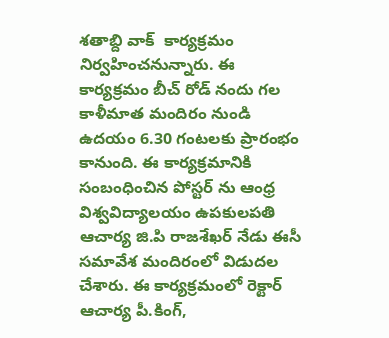శతాబ్ది వాక్  కార్యక్రమం నిర్వహించనున్నారు. ఈ కార్యక్రమం బీచ్ రోడ్ నందు గల కాళీమాత మందిరం నుండి   ఉదయం 6.30 గంటలకు ప్రారంభం కానుంది. ఈ కార్యక్రమానికి సంబంధించిన పోస్టర్ ను ఆంధ్ర విశ్వవిద్యాలయం ఉపకులపతి ఆచార్య జి.పి రాజశేఖర్ నేడు ఈసీ సమావేశ మందిరంలో విడుదల చేశారు. ఈ కార్యక్రమంలో రెక్టార్ ఆచార్య పీ.కింగ్,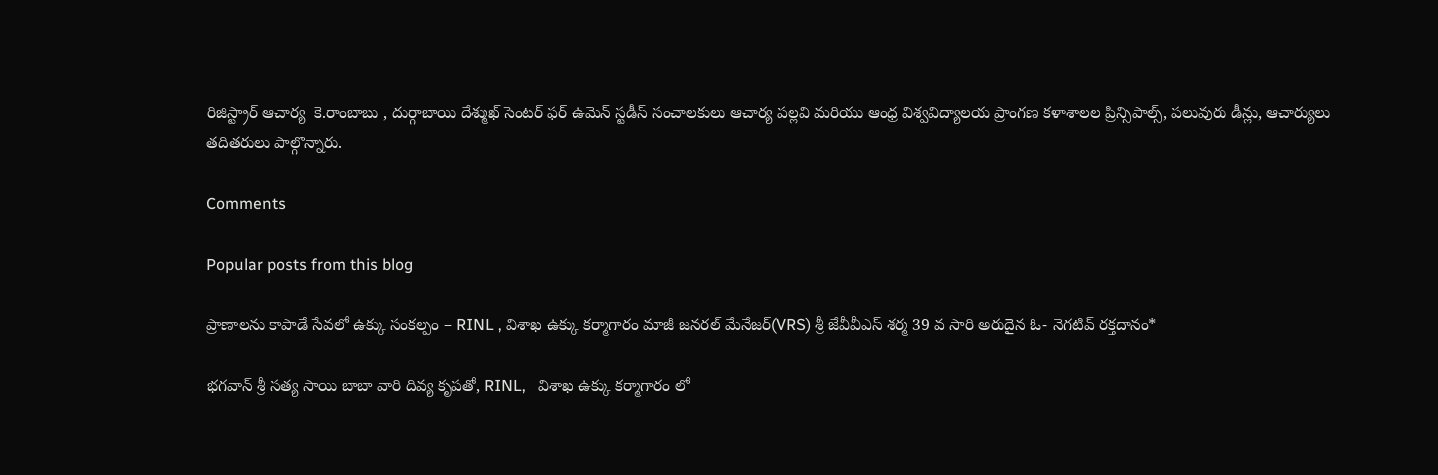రిజిస్ట్రార్ ఆచార్య  కె.రాంబాబు , దుర్గాబాయి దేశ్ముఖ్ సెంటర్ ఫర్ ఉమెన్ స్టడీస్ సంచాలకులు ఆచార్య పల్లవి మరియు ఆంధ్ర విశ్వవిద్యాలయ ప్రాంగణ కళాశాలల ప్రిన్సిపాల్స్, పలువురు డీన్లు, ఆచార్యులు తదితరులు పాల్గొన్నారు.

Comments

Popular posts from this blog

ప్రాణాలను కాపాడే సేవలో ఉక్కు సంకల్పం – RINL , విశాఖ ఉక్కు కర్మాగారం మాజీ జనరల్ మేనేజర్(VRS) శ్రీ జేవీవీఎస్ శర్మ 39 వ సారి అరుదైన ఓ- నెగటివ్ రక్తదానం*

భగవాన్ శ్రీ సత్య సాయి బాబా వారి దివ్య కృపతో, RINL,   విశాఖ ఉక్కు కర్మాగారం లో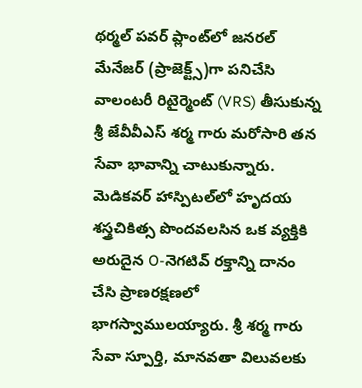థర్మల్ పవర్ ప్లాంట్‌లో జనరల్ మేనేజర్ (ప్రాజెక్ట్స్)గా పనిచేసి వాలంటరీ రిటైర్మెంట్ (VRS) తీసుకున్న శ్రీ జేవీవీఎస్ శర్మ గారు మరోసారి తన సేవా భావాన్ని చాటుకున్నారు. మెడికవర్ హాస్పిటల్‌లో హృదయ శస్త్రచికిత్స పొందవలసిన ఒక వ్యక్తికి  అరుదైన O-నెగటివ్ రక్తాన్ని దానం చేసి ప్రాణరక్షణలో భాగస్వాములయ్యారు. శ్రీ శర్మ గారు సేవా స్పూర్తి, మానవతా విలువలకు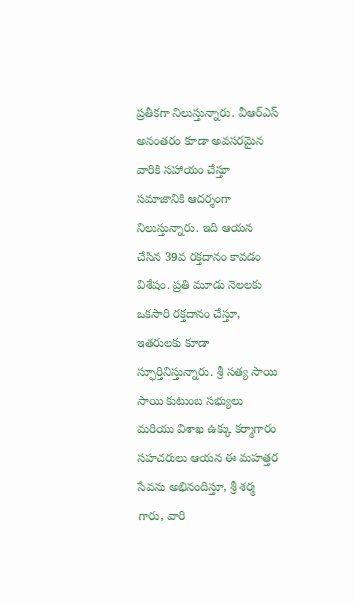ప్రతీకగా నిలుస్తున్నారు. వీఆర్‌ఎస్ అనంతరం కూడా అవసరమైన వారికి సహాయం చేస్తూ సమాజానికి ఆదర్శంగా నిలుస్తున్నారు. ఇది ఆయన చేసిన 39వ రక్తదానం కావడం విశేషం. ప్రతి మూడు నెలలకు ఒకసారి రక్తదానం చేస్తూ, ఇతరులకు కూడా స్ఫూర్తినిస్తున్నారు. శ్రీ సత్య సాయి సాయి కుటుంబ సభ్యులు మరియు విశాఖ ఉక్కు కర్మాగారం సహచరులు ఆయన ఈ మహత్తర సేవను అభినందిస్తూ, శ్రీ శర్మ గారు, వారి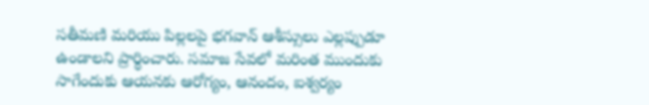సతీమణి మరియు పిల్లలపై భగవాన్ ఆశీస్సులు ఎల్లప్పుడూ ఉండాలని ప్రార్థించారు. సమాజ సేవలో మరింత ముందుకు సాగేందుకు ఆయనకు ఆరోగ్యం, ఆనందం, ఐశ్వర్యం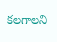కలగాలని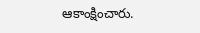ఆకాంక్షించారు.